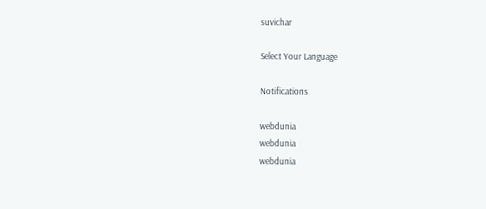suvichar

Select Your Language

Notifications

webdunia
webdunia
webdunia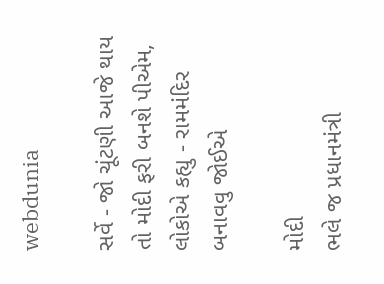webdunia

સર્વે - જો ચૂંટણી આજે થાય તો મોદી ફરી બનશે પીએમ, લોકોએ કહ્યુ - રામમંદિર બનાવવુ જોઈએ

મોદી
ભલે જ પ્રધાનમંત્રી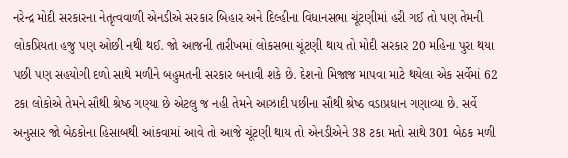નરેન્દ્ર મોદી સરકારના નેતૃત્વવાળી એનડીએ સરકાર બિહાર અને દિલ્હીના વિધાનસભા ચૂંટણીમાં હરી ગઈ તો પણ તેમની લોકપ્રિયતા હજુ પણ ઓછી નથી થઈ. જો આજની તારીખમાં લોકસભા ચૂંટણી થાય તો મોદી સરકાર 20 મહિના પુરા થયા પછી પણ સહયોગી દળો સાથે મળીને બહુમતની સરકાર બનાવી શકે છે. દેશનો મિજાજ માપવા માટે થયેલા એક સર્વેમાં 62 ટકા લોકોએ તેમને સૌથી શ્રેષ્‍ઠ ગણ્‍યા છે એટલુ જ નહી તેમને આઝાદી પછીના સૌથી શ્રેષ્‍ઠ વડાપ્રધાન ગણાવ્‍યા છે. સર્વે અનુસાર જો બેઠકોના હિસાબથી આંકવામાં આવે તો આજે ચૂંટણી થાય તો એનડીએને 38 ટકા મતો સાથે 301 બેઠક મળી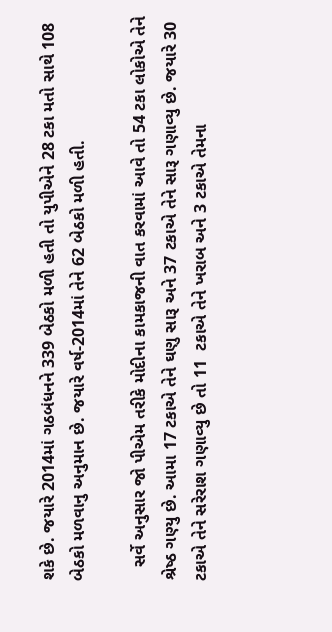શકે છે. જયારે 2014માં ગઠબંધનને 339 બેઠકો મળી હતી તો યુપીએને 28 ટકા મતો સાથે 108 બેઠકો મળવાનુ અનુમાન છે. જયારે વર્ષ-2014માં તેને 62 બેઠકો મળી હતી.

   સર્વે અનુસાર જો પીએમ તરીકે મોદીના કામકાજની વાત કરવામાં આવે તો 54 ટકા લોકોએ તેને શ્રેષ્‍ઠ ગણ્‍યુ છે. આમા 17 ટકાએ તેને ઘણુ સારૂ અને 37 ટકાએ તેને સારૂ ગણાવ્‍યુ છે. જયારે 30 ટકાએ તેને સરેરાશ ગણાવ્‍યુ છે તો 11  ટકાએ તેને ખરાબ અને 3 ટકાએ તેમના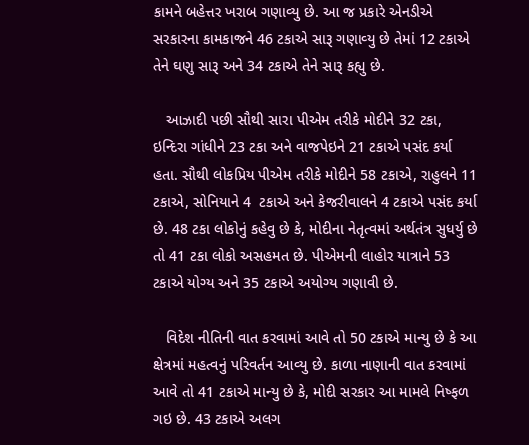કામને બહેત્તર ખરાબ ગણાવ્‍યુ છે. આ જ પ્રકારે એનડીએ સરકારના કામકાજને 46 ટકાએ સારૂ ગણાવ્‍યુ છે તેમાં 12 ટકાએ તેને ઘણુ સારૂ અને 34 ટકાએ તેને સારૂ કહ્યુ છે.

   આઝાદી પછી સૌથી સારા પીએમ તરીકે મોદીને 32 ટકા, ઇન્‍દિરા ગાંધીને 23 ટકા અને વાજપેઇને 21 ટકાએ પસંદ કર્યા હતા. સૌથી લોકપ્રિય પીએમ તરીકે મોદીને 58 ટકાએ, રાહુલને 11 ટકાએ, સોનિયાને 4  ટકાએ અને કેજરીવાલને 4 ટકાએ પસંદ કર્યા છે. 48 ટકા લોકોનું કહેવુ છે કે, મોદીના નેતૃત્‍વમાં અર્થતંત્ર સુધર્યુ છે તો 41 ટકા લોકો અસહમત છે. પીએમની લાહોર યાત્રાને 53 ટકાએ યોગ્‍ય અને 35 ટકાએ અયોગ્‍ય ગણાવી છે.

   વિદેશ નીતિની વાત કરવામાં આવે તો 50 ટકાએ માન્‍યુ છે કે આ ક્ષેત્રમાં મહત્‍વનું પરિવર્તન આવ્‍યુ છે. કાળા નાણાની વાત કરવામાં આવે તો 41 ટકાએ માન્‍યુ છે કે, મોદી સરકાર આ મામલે નિષ્‍ફળ ગઇ છે. 43 ટકાએ અલગ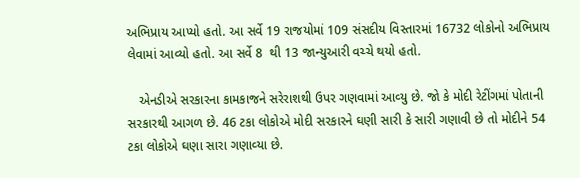અભિપ્રાય આપ્‍યો હતો. આ સર્વે 19 રાજયોમાં 109 સંસદીય વિસ્‍તારમાં 16732 લોકોનો અભિપ્રાય લેવામાં આવ્‍યો હતો. આ સર્વે 8  થી 13 જાન્‍યુઆરી વચ્‍ચે થયો હતો.

   એનડીએ સરકારના કામકાજને સરેરાશથી ઉપર ગણવામાં આવ્‍યુ છે. જો કે મોદી રેટીંગમાં પોતાની સરકારથી આગળ છે. 46 ટકા લોકોએ મોદી સરકારને ઘણી સારી કે સારી ગણાવી છે તો મોદીને 54 ટકા લોકોએ ઘણા સારા ગણાવ્‍યા છે.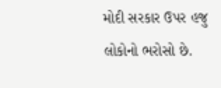મોદી સરકાર ઉપર હજુ લોકોનો ભરોસો છે.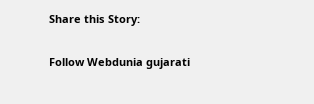Share this Story:

Follow Webdunia gujarati